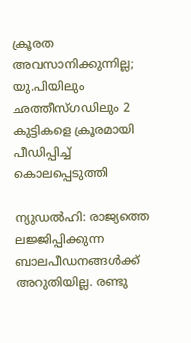ക്രൂരത അവസാനിക്കുന്നില്ല; യു.പിയിലും ഛത്തീസ്ഗഡിലും 2 കുട്ടികളെ ക്രൂരമായി പീഡിപ്പിച്ച് കൊലപ്പെടുത്തി

ന്യുഡല്‍ഹി: രാജ്യത്തെ ലജ്ജിപ്പിക്കുന്ന ബാലപീഡനങ്ങള്‍ക്ക് അറുതിയില്ല. രണ്ടു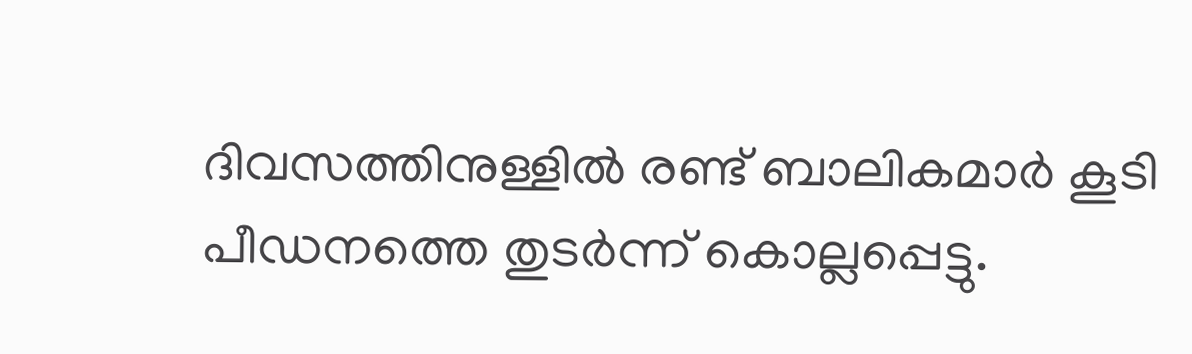ദിവസത്തിനുള്ളില്‍ രണ്ട് ബാലികമാര്‍ കൂടി പീഡനത്തെ തുടര്‍ന്ന് കൊല്ലപ്പെട്ടു.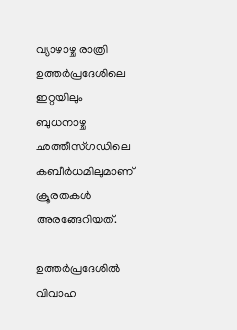വ്യാഴാഴ്ച രാത്രി ഉത്തര്‍പ്രദേശിലെ ഇറ്റയിലും ബുധനാഴ്ച ഛത്തീസ്ഗഡിലെ കബീര്‍ധമിലുമാണ് ക്രൂരതകള്‍ അരങ്ങേറിയത്.

ഉത്തര്‍പ്രദേശില്‍ വിവാഹ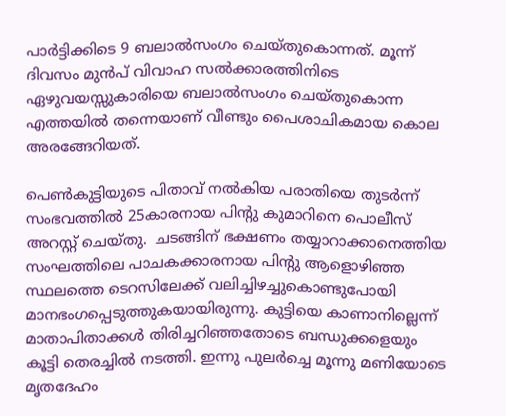പാര്‍ട്ടിക്കിടെ 9 ബലാല്‍സംഗം ചെയ്തുകൊന്നത്. മൂന്ന് ദിവസം മുന്‍പ് വിവാഹ സല്‍ക്കാരത്തിനിടെ ഏഴുവയസ്സുകാരിയെ ബലാല്‍സംഗം ചെയ്തുകൊന്ന എത്തയില്‍ തന്നെയാണ് വീണ്ടും പൈശാചികമായ കൊല അരങ്ങേറിയത്.

പെണ്‍കുട്ടിയുടെ പിതാവ് നല്‍കിയ പരാതിയെ തുടര്‍ന്ന് സംഭവത്തില്‍ 25കാരനായ പിന്‍റു കുമാറിനെ പൊലീസ് അറസ്റ്റ് ചെയ്തു.  ചടങ്ങിന് ഭക്ഷണം തയ്യാറാക്കാനെത്തിയ സംഘത്തിലെ പാചകക്കാരനായ പിന്റു ആളൊഴിഞ്ഞ സ്ഥലത്തെ ടെറസിലേക്ക് വലിച്ചിഴച്ചുകൊണ്ടുപോയി മാനഭംഗപ്പെടുത്തുകയായിരുന്നു. കുട്ടിയെ കാണാനില്ലെന്ന് മാതാപിതാക്കള്‍ തിരിച്ചറിഞ്ഞതോടെ ബന്ധുക്കളെയും കൂട്ടി തെരച്ചില്‍ നടത്തി. ഇന്നു പുലര്‍ച്ചെ മൂന്നു മണിയോടെ മൃതദേഹം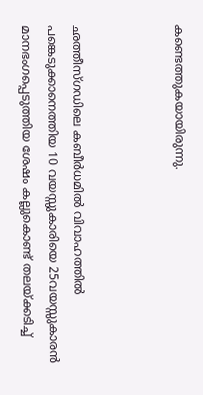കണ്ടെത്തുകയായിരുന്നു.



ഛത്തീസ്ഗഡിലെ കബീര്‍ധമില്‍ വിവാഹത്തില്‍ പങ്കെടുക്കാനെത്തിയ 10 വയസ്സുകാരിയെ 25വയസ്സുകാരന്‍ മാനഭംഗപ്പെടുത്തിയ ശേഷം കല്ലുകൊണ്ട് തലയ്ക്കടിച്ച്‌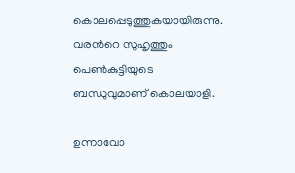കൊലപ്പെടുത്തുകയായിരുന്നു. വരന്‍റെ സുഹൃത്തും പെണ്‍കുട്ടിയുടെ ബന്ധുവുമാണ് കൊലയാളി.

ഉന്നാവോ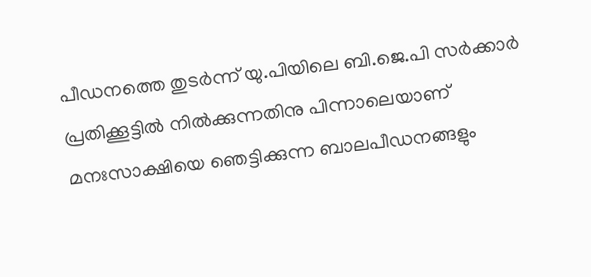പീഡനത്തെ തുടര്‍ന്ന് യു.പിയിലെ ബി.ജെ.പി സര്‍ക്കാര്‍ പ്രതിക്കൂട്ടില്‍ നില്‍ക്കുന്നതിനു പിന്നാലെയാണ് മനഃസാക്ഷിയെ ഞെട്ടിക്കുന്ന ബാലപീഡനങ്ങളും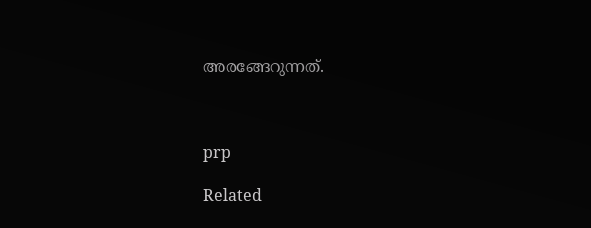അരങ്ങേറുന്നത്.



prp

Related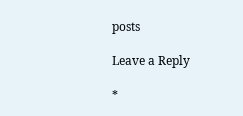posts

Leave a Reply

*